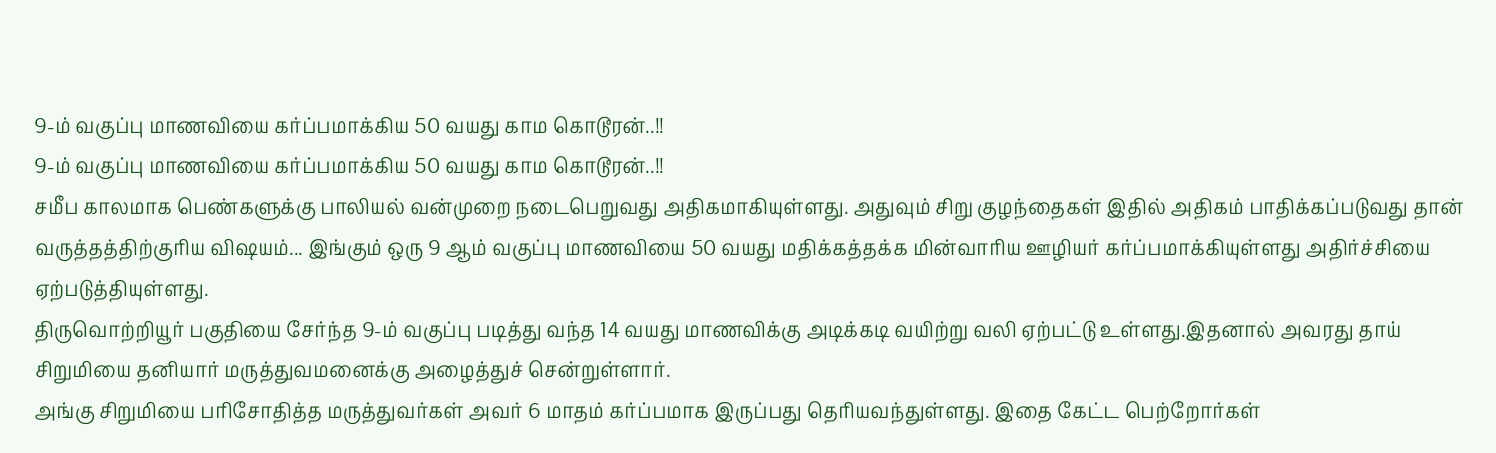9-ம் வகுப்பு மாணவியை கர்ப்பமாக்கிய 50 வயது காம கொடூரன்..!!
9-ம் வகுப்பு மாணவியை கர்ப்பமாக்கிய 50 வயது காம கொடூரன்..!!
சமீப காலமாக பெண்களுக்கு பாலியல் வன்முறை நடைபெறுவது அதிகமாகியுள்ளது. அதுவும் சிறு குழந்தைகள் இதில் அதிகம் பாதிக்கப்படுவது தான் வருத்தத்திற்குரிய விஷயம்... இங்கும் ஒரு 9 ஆம் வகுப்பு மாணவியை 50 வயது மதிக்கத்தக்க மின்வாரிய ஊழியர் கர்ப்பமாக்கியுள்ளது அதிர்ச்சியை ஏற்படுத்தியுள்ளது.
திருவொற்றியூர் பகுதியை சேர்ந்த 9-ம் வகுப்பு படித்து வந்த 14 வயது மாணவிக்கு அடிக்கடி வயிற்று வலி ஏற்பட்டு உள்ளது.இதனால் அவரது தாய் சிறுமியை தனியார் மருத்துவமனைக்கு அழைத்துச் சென்றுள்ளார்.
அங்கு சிறுமியை பரிசோதித்த மருத்துவர்கள் அவர் 6 மாதம் கர்ப்பமாக இருப்பது தெரியவந்துள்ளது. இதை கேட்ட பெற்றோர்கள்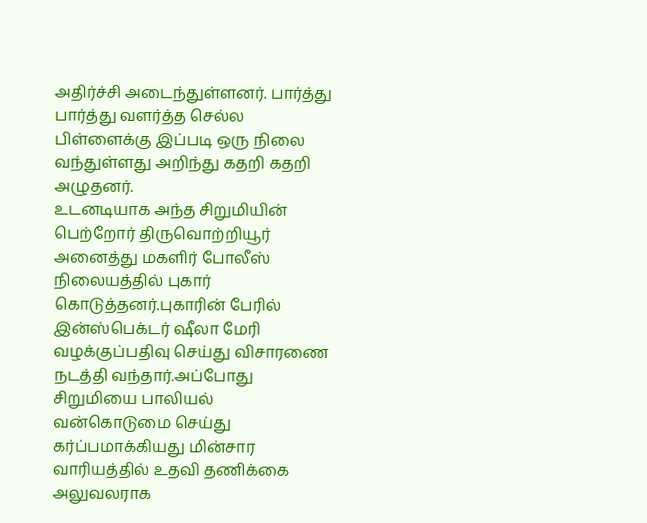அதிர்ச்சி அடைந்துள்ளனர். பார்த்து பார்த்து வளர்த்த செல்ல பிள்ளைக்கு இப்படி ஒரு நிலை வந்துள்ளது அறிந்து கதறி கதறி அழுதனர்.
உடனடியாக அந்த சிறுமியின் பெற்றோர் திருவொற்றியூர் அனைத்து மகளிர் போலீஸ் நிலையத்தில் புகார் கொடுத்தனர்.புகாரின் பேரில் இன்ஸ்பெக்டர் ஷீலா மேரி வழக்குப்பதிவு செய்து விசாரணை நடத்தி வந்தார்.அப்போது சிறுமியை பாலியல் வன்கொடுமை செய்து கர்ப்பமாக்கியது மின்சார வாரியத்தில் உதவி தணிக்கை அலுவலராக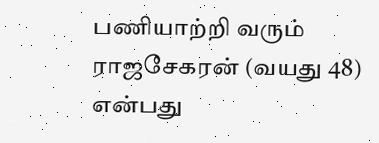பணியாற்றி வரும் ராஜசேகரன் (வயது 48) என்பது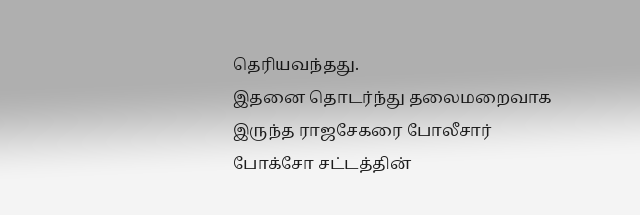தெரியவந்தது.
இதனை தொடர்ந்து தலைமறைவாக இருந்த ராஜசேகரை போலீசார் போக்சோ சட்டத்தின்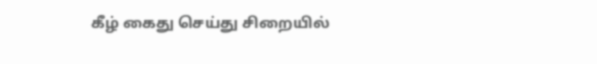கீழ் கைது செய்து சிறையில்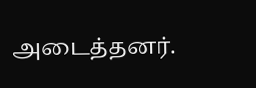அடைத்தனர்.